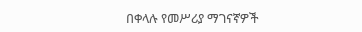በቀላሉ የመሥሪያ ማገናኛዎች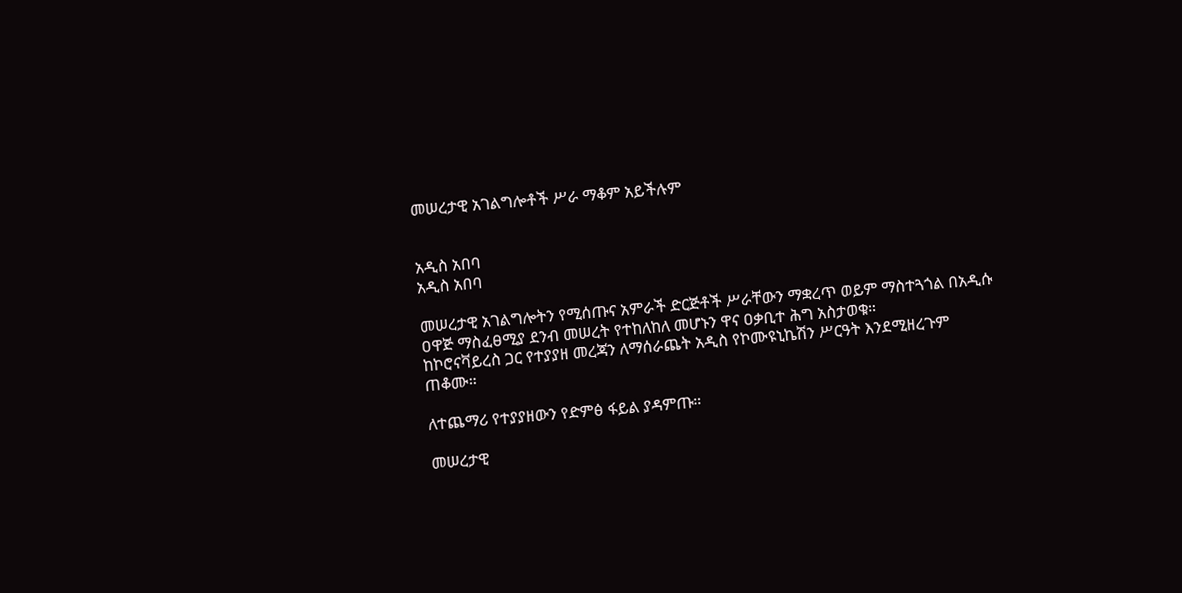መሠረታዊ አገልግሎቶች ሥራ ማቆም አይችሉም


አዲስ አበባ
አዲስ አበባ

መሠረታዊ አገልግሎትን የሚሰጡና አምራች ድርጅቶች ሥራቸውን ማቋረጥ ወይም ማስተጓጎል በአዲሱ ዐዋጅ ማስፈፀሚያ ደንብ መሠረት የተከለከለ መሆኑን ዋና ዐቃቢተ ሕግ አስታወቁ።
ከኮሮናቫይረስ ጋር የተያያዘ መረጃን ለማሰራጨት አዲስ የኮሙዩኒኬሽን ሥርዓት እንደሚዘረጉም ጠቆሙ።

ለተጨማሪ የተያያዘውን የድምፅ ፋይል ያዳምጡ።

መሠረታዊ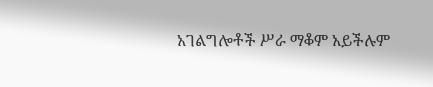አገልግሎቶች ሥራ ማቆም አይችሉም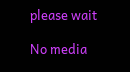please wait

No media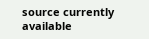source currently available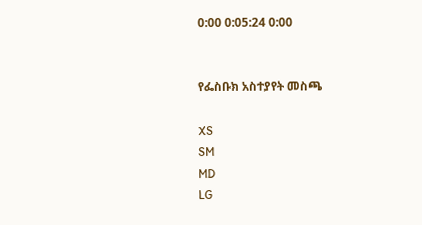0:00 0:05:24 0:00


የፌስቡክ አስተያየት መስጫ

XS
SM
MD
LG